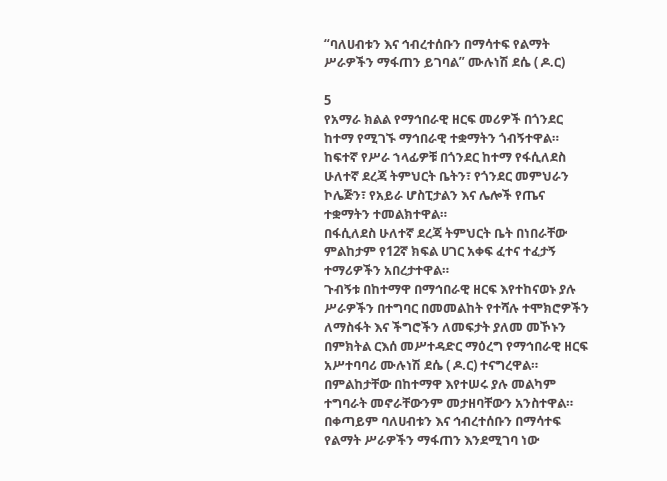“ባለሀብቱን እና ኅብረተሰቡን በማሳተፍ የልማት ሥራዎችን ማፋጠን ይገባል” ሙሉነሽ ደሴ ( ዶ.ር)

5
የአማራ ክልል የማኅበራዊ ዘርፍ መሪዎች በጎንደር ከተማ የሚገኙ ማኅበራዊ ተቋማትን ጎብኝተዋል።
ከፍተኛ የሥራ ኀላፊዎቹ በጎንደር ከተማ የፋሲለደስ ሁለተኛ ደረጃ ትምህርት ቤትን፣ የጎንደር መምህራን ኮሌጅን፣ የአይራ ሆስፒታልን እና ሌሎች የጤና ተቋማትን ተመልክተዋል።
በፋሲለደስ ሁለተኛ ደረጃ ትምህርት ቤት በነበራቸው ምልከታም የ12ኛ ክፍል ሀገር አቀፍ ፈተና ተፈታኝ ተማሪዎችን አበረታተዋል።
ጉብኝቱ በከተማዋ በማኅበራዊ ዘርፍ እየተከናወኑ ያሉ ሥራዎችን በተግባር በመመልከት የተሻሉ ተሞክሮዎችን ለማስፋት እና ችግሮችን ለመፍታት ያለመ መኾኑን በምክትል ርእሰ መሥተዳድር ማዕረግ የማኅበራዊ ዘርፍ አሥተባባሪ ሙሉነሽ ደሴ ( ዶ.ር) ተናግረዋል። በምልከታቸው በከተማዋ እየተሠሩ ያሉ መልካም ተግባራት መኖራቸውንም መታዘባቸውን አንስተዋል።
በቀጣይም ባለሀብቱን እና ኅብረተሰቡን በማሳተፍ የልማት ሥራዎችን ማፋጠን እንደሚገባ ነው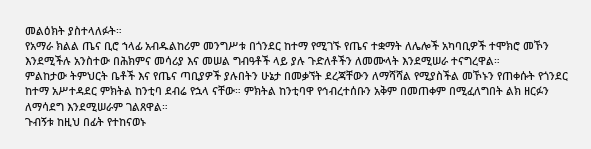መልዕክት ያስተላለፉት።
የአማራ ክልል ጤና ቢሮ ኀላፊ አብዱልከሪም መንግሥቱ በጎንደር ከተማ የሚገኙ የጤና ተቋማት ለሌሎች አካባቢዎች ተሞክሮ መኾን እንደሚችሉ አንስተው በሕክምና መሳሪያ እና መሠል ግብዓቶች ላይ ያሉ ጉድለቶችን ለመሙላት እንደሚሠራ ተናግረዋል።
ምልከታው ትምህርት ቤቶች እና የጤና ጣቢያዎች ያሉበትን ሁኔታ በመቃኘት ደረጃቸውን ለማሻሻል የሚያስችል መኾኑን የጠቀሱት የጎንደር ከተማ አሥተዳደር ምክትል ከንቲባ ደብሬ የኋላ ናቸው። ምክትል ከንቲባዋ የኅብረተሰቡን አቅም በመጠቀም በሚፈለግበት ልክ ዘርፉን ለማሳደግ እንደሚሠራም ገልጸዋል።
ጉብኝቱ ከዚህ በፊት የተከናወኑ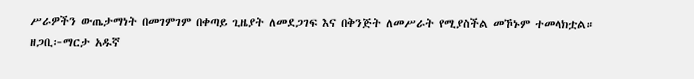ሥራዎችን ውጤታማነት በመገምገም በቀጣይ ጊዜያት ለመደጋገፍ እና በቅንጅት ለመሥራት የሚያስችል መኾኑም ተመላክቷል።
ዘጋቢ፦ማርታ አዱኛ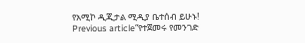የአሚኮ ዲጂታል ሚዲያ ቤተሰብ ይሁኑ!
Previous article“የተጀመሩ የመንገድ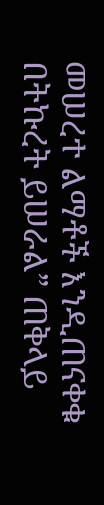መሠረተ ልማቶች እንዲጠናቀቁ በትኩረት ይሠራል” ጠቅላይ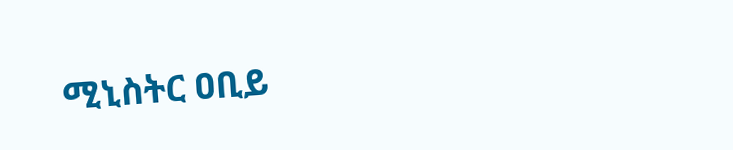ሚኒስትር ዐቢይ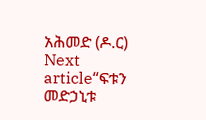አሕመድ (ዶ.ር)
Next article“ፍቱን መድኃኒቱ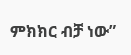ምክክር ብቻ ነው”